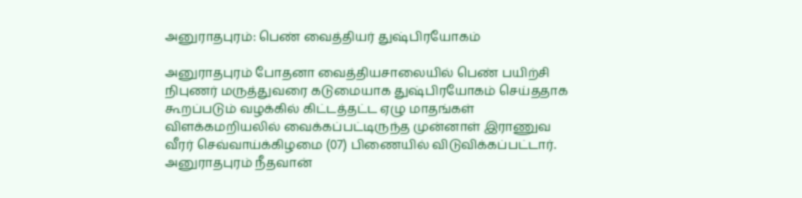அனுராதபுரம்: பெண் வைத்தியர் துஷ்பிரயோகம்

அனுராதபுரம் போதனா வைத்தியசாலையில் பெண் பயிற்சி நிபுணர் மருத்துவரை கடுமையாக துஷ்பிரயோகம் செய்ததாக கூறப்படும் வழக்கில் கிட்டத்தட்ட ஏழு மாதங்கள் விளக்கமறியலில் வைக்கப்பட்டிருந்த முன்னாள் இராணுவ வீரர் செவ்வாய்க்கிழமை (07) பிணையில் விடுவிக்கப்பட்டார். அனுராதபுரம் நீதவான்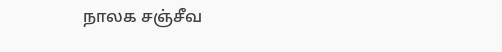நாலக சஞ்சீவ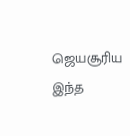ஜெயசூரிய இந்த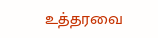உத்தரவை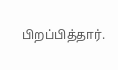பிறப்பித்தார்.